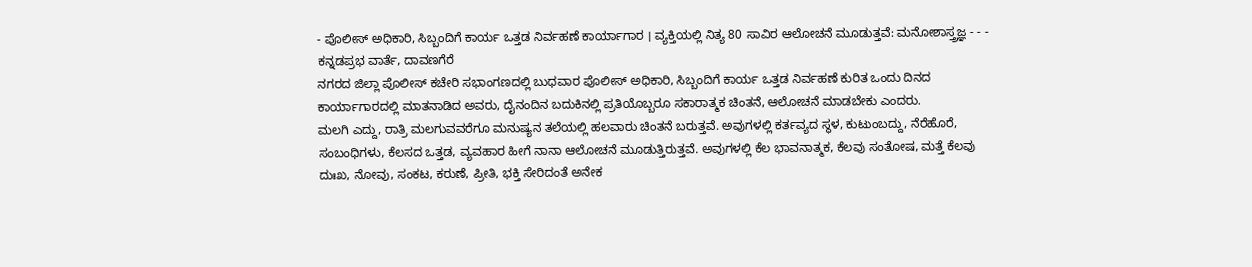- ಪೊಲೀಸ್ ಅಧಿಕಾರಿ, ಸಿಬ್ಬಂದಿಗೆ ಕಾರ್ಯ ಒತ್ತಡ ನಿರ್ವಹಣೆ ಕಾರ್ಯಾಗಾರ । ವ್ಯಕ್ತಿಯಲ್ಲಿ ನಿತ್ಯ 80 ಸಾವಿರ ಆಲೋಚನೆ ಮೂಡುತ್ತವೆ: ಮನೋಶಾಸ್ತ್ರಜ್ಞ - - - ಕನ್ನಡಪ್ರಭ ವಾರ್ತೆ, ದಾವಣಗೆರೆ
ನಗರದ ಜಿಲ್ಲಾ ಪೊಲೀಸ್ ಕಚೇರಿ ಸಭಾಂಗಣದಲ್ಲಿ ಬುಧವಾರ ಪೊಲೀಸ್ ಅಧಿಕಾರಿ, ಸಿಬ್ಬಂದಿಗೆ ಕಾರ್ಯ ಒತ್ತಡ ನಿರ್ವಹಣೆ ಕುರಿತ ಒಂದು ದಿನದ ಕಾರ್ಯಾಗಾರದಲ್ಲಿ ಮಾತನಾಡಿದ ಅವರು, ದೈನಂದಿನ ಬದುಕಿನಲ್ಲಿ ಪ್ರತಿಯೊಬ್ಬರೂ ಸಕಾರಾತ್ಮಕ ಚಿಂತನೆ, ಆಲೋಚನೆ ಮಾಡಬೇಕು ಎಂದರು.
ಮಲಗಿ ಎದ್ದು, ರಾತ್ರಿ ಮಲಗುವವರೆಗೂ ಮನುಷ್ಯನ ತಲೆಯಲ್ಲಿ ಹಲವಾರು ಚಿಂತನೆ ಬರುತ್ತವೆ. ಅವುಗಳಲ್ಲಿ ಕರ್ತವ್ಯದ ಸ್ಥಳ, ಕುಟುಂಬದ್ದು, ನೆರೆಹೊರೆ, ಸಂಬಂಧಿಗಳು, ಕೆಲಸದ ಒತ್ತಡ, ವ್ಯವಹಾರ ಹೀಗೆ ನಾನಾ ಆಲೋಚನೆ ಮೂಡುತ್ತಿರುತ್ತವೆ. ಅವುಗಳಲ್ಲಿ ಕೆಲ ಭಾವನಾತ್ಮಕ, ಕೆಲವು ಸಂತೋಷ, ಮತ್ತೆ ಕೆಲವು ದುಃಖ, ನೋವು, ಸಂಕಟ, ಕರುಣೆ, ಪ್ರೀತಿ, ಭಕ್ತಿ ಸೇರಿದಂತೆ ಅನೇಕ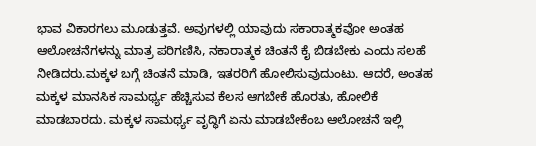ಭಾವ ವಿಕಾರಗಲು ಮೂಡುತ್ತವೆ. ಅವುಗಳಲ್ಲಿ ಯಾವುದು ಸಕಾರಾತ್ಮಕವೋ ಅಂತಹ ಆಲೋಚನೆಗಳನ್ನು ಮಾತ್ರ ಪರಿಗಣಿಸಿ, ನಕಾರಾತ್ಮಕ ಚಿಂತನೆ ಕೈ ಬಿಡಬೇಕು ಎಂದು ಸಲಹೆ ನೀಡಿದರು.ಮಕ್ಕಳ ಬಗ್ಗೆ ಚಿಂತನೆ ಮಾಡಿ, ಇತರರಿಗೆ ಹೋಲಿಸುವುದುಂಟು. ಆದರೆ, ಅಂತಹ ಮಕ್ಕಳ ಮಾನಸಿಕ ಸಾಮರ್ಥ್ಯ ಹೆಚ್ಚಿಸುವ ಕೆಲಸ ಆಗಬೇಕೆ ಹೊರತು, ಹೋಲಿಕೆ ಮಾಡಬಾರದು. ಮಕ್ಕಳ ಸಾಮರ್ಥ್ಯ ವೃದ್ಧಿಗೆ ಏನು ಮಾಡಬೇಕೆಂಬ ಆಲೋಚನೆ ಇಲ್ಲಿ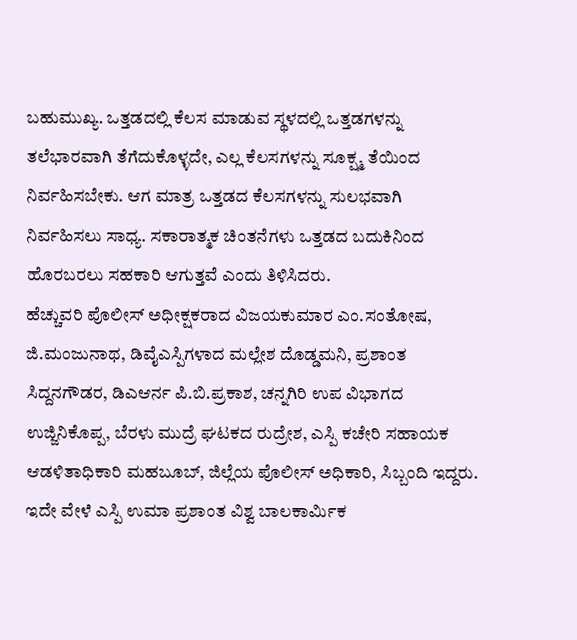ಬಹುಮುಖ್ಯ. ಒತ್ತಡದಲ್ಲಿ ಕೆಲಸ ಮಾಡುವ ಸ್ಥಳದಲ್ಲಿ ಒತ್ತಡಗಳನ್ನು ತಲೆಭಾರವಾಗಿ ತೆಗೆದುಕೊಳ್ಳದೇ, ಎಲ್ಲ ಕೆಲಸಗಳನ್ನು ಸೂಕ್ಷ್ಮ ತೆಯಿಂದ ನಿರ್ವಹಿಸಬೇಕು. ಆಗ ಮಾತ್ರ ಒತ್ತಡದ ಕೆಲಸಗಳನ್ನು ಸುಲಭವಾಗಿ ನಿರ್ವಹಿಸಲು ಸಾಧ್ಯ. ಸಕಾರಾತ್ಮಕ ಚಿಂತನೆಗಳು ಒತ್ತಡದ ಬದುಕಿನಿಂದ ಹೊರಬರಲು ಸಹಕಾರಿ ಆಗುತ್ತವೆ ಎಂದು ತಿಳಿಸಿದರು.
ಹೆಚ್ಚುವರಿ ಪೊಲೀಸ್ ಅಧೀಕ್ಷಕರಾದ ವಿಜಯಕುಮಾರ ಎಂ.ಸಂತೋಷ, ಜಿ.ಮಂಜುನಾಥ, ಡಿವೈಎಸ್ಪಿಗಳಾದ ಮಲ್ಲೇಶ ದೊಡ್ಡಮನಿ, ಪ್ರಶಾಂತ ಸಿದ್ದನಗೌಡರ, ಡಿಎಆರ್ನ ಪಿ.ಬಿ.ಪ್ರಕಾಶ, ಚನ್ನಗಿರಿ ಉಪ ವಿಭಾಗದ ಉಜ್ಜಿನಿಕೊಪ್ಪ, ಬೆರಳು ಮುದ್ರೆ ಘಟಕದ ರುದ್ರೇಶ, ಎಸ್ಪಿ ಕಚೇರಿ ಸಹಾಯಕ ಆಡಳಿತಾಧಿಕಾರಿ ಮಹಬೂಬ್, ಜಿಲ್ಲೆಯ ಪೊಲೀಸ್ ಅಧಿಕಾರಿ, ಸಿಬ್ಬಂದಿ ಇದ್ದರು.
ಇದೇ ವೇಳೆ ಎಸ್ಪಿ ಉಮಾ ಪ್ರಶಾಂತ ವಿಶ್ವ ಬಾಲಕಾರ್ಮಿಕ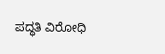ಪದ್ಧತಿ ವಿರೋಧಿ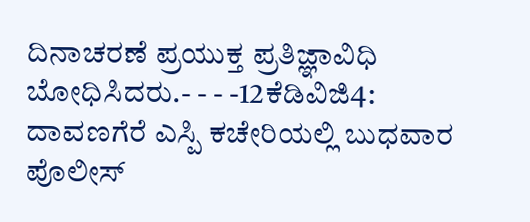ದಿನಾಚರಣೆ ಪ್ರಯುಕ್ತ ಪ್ರತಿಜ್ಞಾವಿಧಿ ಬೋಧಿಸಿದರು.- - - -12ಕೆಡಿವಿಜಿ4:
ದಾವಣಗೆರೆ ಎಸ್ಪಿ ಕಚೇರಿಯಲ್ಲಿ ಬುಧವಾರ ಪೊಲೀಸ್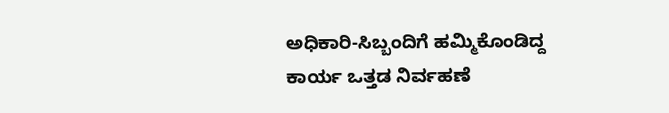ಅಧಿಕಾರಿ-ಸಿಬ್ಬಂದಿಗೆ ಹಮ್ಮಿಕೊಂಡಿದ್ದ ಕಾರ್ಯ ಒತ್ತಡ ನಿರ್ವಹಣೆ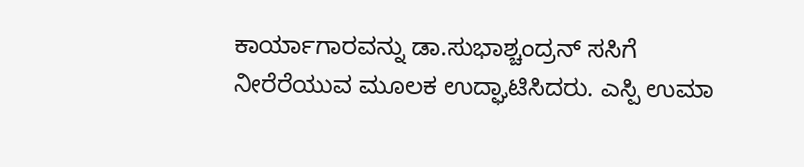ಕಾರ್ಯಾಗಾರವನ್ನು ಡಾ.ಸುಭಾಶ್ಚಂದ್ರನ್ ಸಸಿಗೆ ನೀರೆರೆಯುವ ಮೂಲಕ ಉದ್ಘಾಟಿಸಿದರು. ಎಸ್ಪಿ ಉಮಾ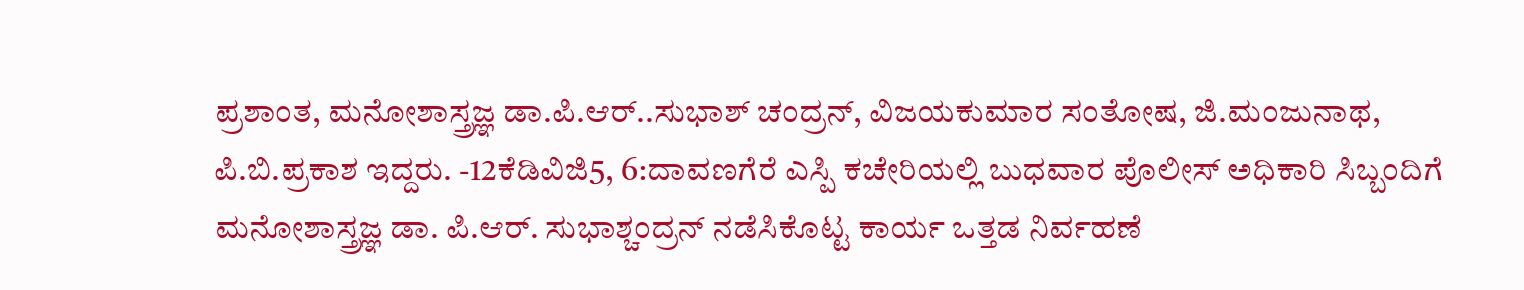ಪ್ರಶಾಂತ, ಮನೋಶಾಸ್ತ್ರಜ್ಞ ಡಾ.ಪಿ.ಆರ್..ಸುಭಾಶ್ ಚಂದ್ರನ್, ವಿಜಯಕುಮಾರ ಸಂತೋಷ, ಜಿ.ಮಂಜುನಾಥ, ಪಿ.ಬಿ.ಪ್ರಕಾಶ ಇದ್ದರು. -12ಕೆಡಿವಿಜಿ5, 6:ದಾವಣಗೆರೆ ಎಸ್ಪಿ ಕಚೇರಿಯಲ್ಲಿ ಬುಧವಾರ ಪೊಲೀಸ್ ಅಧಿಕಾರಿ ಸಿಬ್ಬಂದಿಗೆ ಮನೋಶಾಸ್ತ್ರಜ್ಞ ಡಾ. ಪಿ.ಆರ್. ಸುಭಾಶ್ಚಂದ್ರನ್ ನಡೆಸಿಕೊಟ್ಟ ಕಾರ್ಯ ಒತ್ತಡ ನಿರ್ವಹಣೆ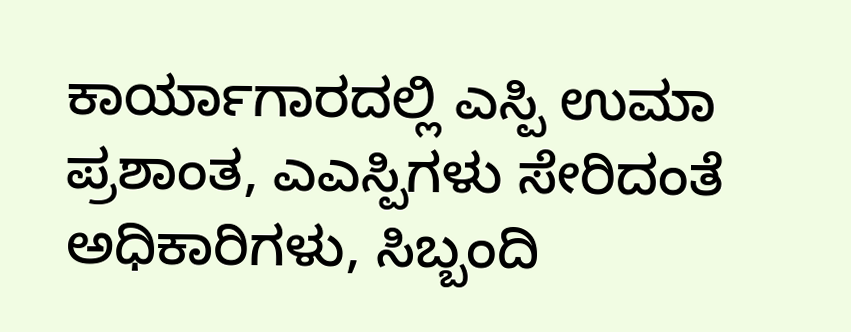ಕಾರ್ಯಾಗಾರದಲ್ಲಿ ಎಸ್ಪಿ ಉಮಾ ಪ್ರಶಾಂತ, ಎಎಸ್ಪಿಗಳು ಸೇರಿದಂತೆ ಅಧಿಕಾರಿಗಳು, ಸಿಬ್ಬಂದಿ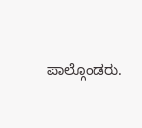ಪಾಲ್ಗೊಂಡರು.